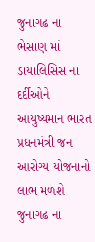જુનાગઢ ના ભેસાણ માં ડાયાલિસિસ ના દર્દીઓને આયુષ્યમાન ભારત પ્રધનમંત્રી જન આરોગ્ય યોજનાનો લાભ મળશે
જુનાગઢ ના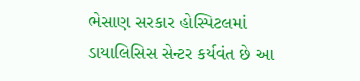ભેસાણ સરકાર હોસ્પિટલમાં ડાયાલિસિસ સેન્ટર કર્યવંત છે આ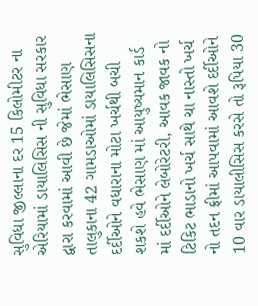સુવિધા જીલ્લાના દર 15 કિલોમીટર ના એરિયામાં ડાયાલિસિસ ની સુવિધા સરકાર દ્વારા કરવામાં આવી છે જેમાં ભેસાણ તાલુકાના 42 ગામડાઓમાં ડાયાલિસિસના દર્દીઓને વધારાના મોટા ખર્ચથી બચી શકશે હવે ભેસાણ માં આયુષ્યમાન કાર્ડ માં દર્દીઓને લેબોરેટરી, આવક જાવક નો ટિકિટ ભાડાનો ખર્ચ સાથે ચા નાસ્તો ખર્ચ નો તદન ફ્રીમાં આપવામાં આવશે દર્દીઓને 10 વાર ડાયાલીસિસ કરસે તો રૂપિયા 30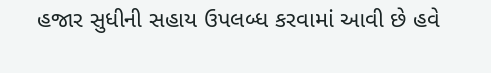હજાર સુધીની સહાય ઉપલબ્ધ કરવામાં આવી છે હવે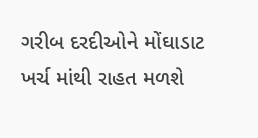ગરીબ દરદીઓને મોંઘાડાટ ખર્ચ માંથી રાહત મળશે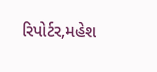રિપોર્ટર,મહેશ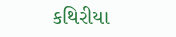કથિરીયા